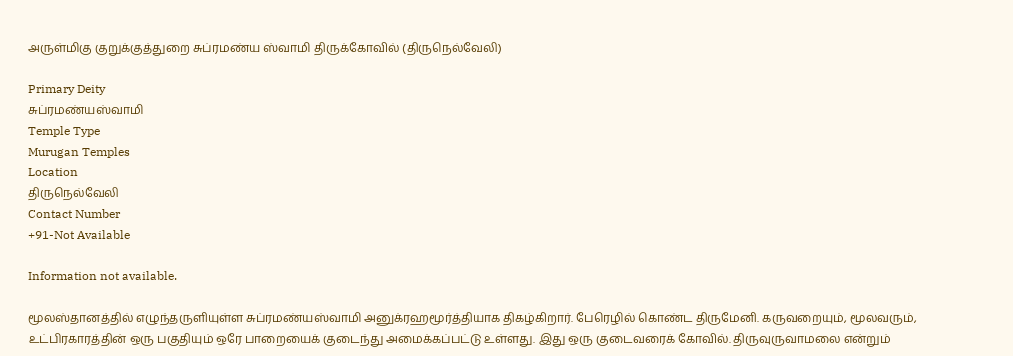அருள்மிகு குறுக்குத்துறை சுப்ரமண்ய ஸ்வாமி திருக்கோவில் (திருநெல்வேலி)

Primary Deity
சுப்ரமண்யஸ்வாமி
Temple Type
Murugan Temples
Location
திருநெல்வேலி
Contact Number
+91-Not Available

Information not available.

மூலஸ்தானத்தில் எழுந்தருளியுள்ள சுப்ரமண்யஸ்வாமி அனுக்ரஹமூர்த்தியாக திகழ்கிறார். பேரெழில் கொண்ட திருமேனி. கருவறையும், மூலவரும், உட்பிரகாரத்தின் ஒரு பகுதியும் ஒரே பாறையைக் குடைந்து அமைக்கப்பட்டு உள்ளது. இது ஒரு குடைவரைக் கோவில். திருவுருவாமலை என்றும்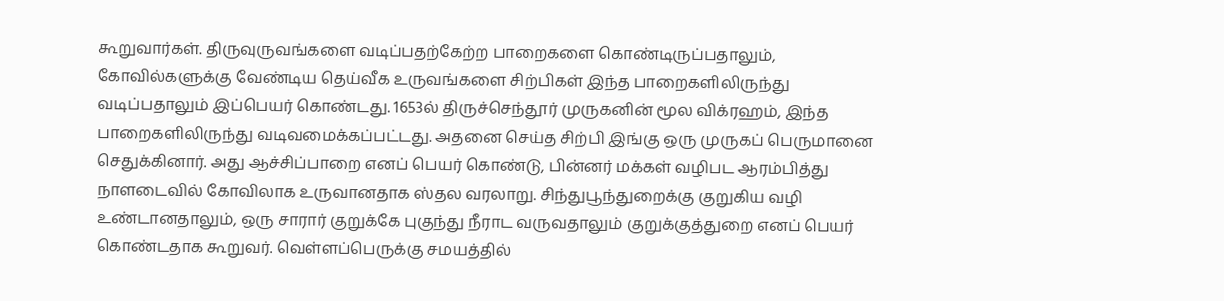கூறுவார்கள். திருவுருவங்களை வடிப்பதற்கேற்ற பாறைகளை கொண்டிருப்பதாலும், கோவில்களுக்கு வேண்டிய தெய்வீக உருவங்களை சிற்பிகள் இந்த பாறைகளிலிருந்து வடிப்பதாலும் இப்பெயர் கொண்டது. 1653ல் திருச்செந்தூர் முருகனின் மூல விக்ரஹம், இந்த பாறைகளிலிருந்து வடிவமைக்கப்பட்டது. அதனை செய்த சிற்பி இங்கு ஒரு முருகப் பெருமானை செதுக்கினார். அது ஆச்சிப்பாறை எனப் பெயர் கொண்டு, பின்னர் மக்கள் வழிபட ஆரம்பித்து நாளடைவில் கோவிலாக உருவானதாக ஸ்தல வரலாறு. சிந்துபூந்துறைக்கு குறுகிய வழி உண்டானதாலும், ஒரு சாரார் குறுக்கே புகுந்து நீராட வருவதாலும் குறுக்குத்துறை எனப் பெயர் கொண்டதாக கூறுவர். வெள்ளப்பெருக்கு சமயத்தில்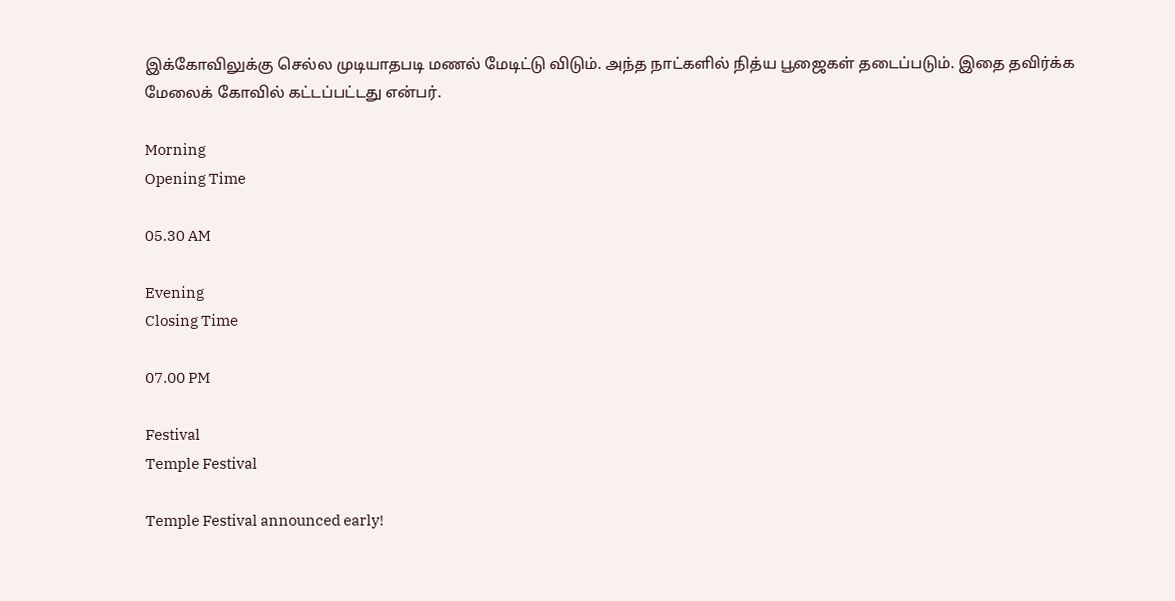இக்கோவிலுக்கு செல்ல முடியாதபடி மணல் மேடிட்டு விடும். அந்த நாட்களில் நித்ய பூஜைகள் தடைப்படும். இதை தவிர்க்க மேலைக் கோவில் கட்டப்பட்டது என்பர்.

Morning
Opening Time

05.30 AM

Evening
Closing Time

07.00 PM

Festival
Temple Festival

Temple Festival announced early!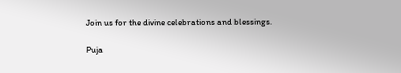Join us for the divine celebrations and blessings.

Puja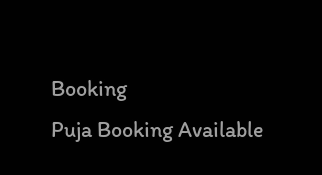Booking
Puja Booking Available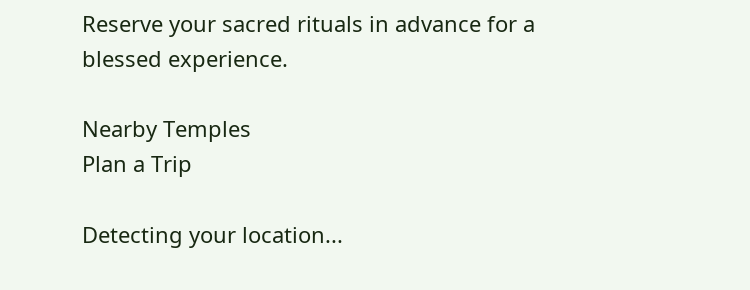Reserve your sacred rituals in advance for a blessed experience.

Nearby Temples
Plan a Trip

Detecting your location...